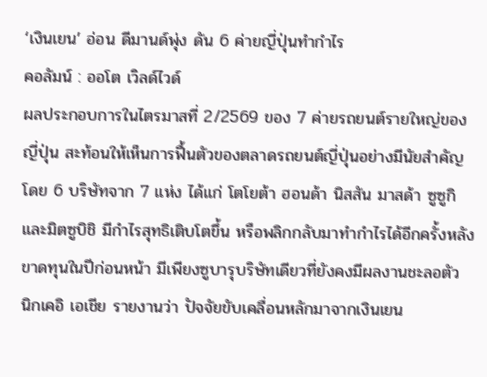‘เงินเยน’ อ่อน ดีมานด์พุ่ง ดัน 6 ค่ายญี่ปุ่นทำกำไร
คอลัมน์ : ออโต เวิลด์ไวด์
ผลประกอบการในไตรมาสที่ 2/2569 ของ 7 ค่ายรถยนต์รายใหญ่ของญี่ปุ่น สะท้อนให้เห็นการฟื้นตัวของตลาดรถยนต์ญี่ปุ่นอย่างมีนัยสำคัญ โดย 6 บริษัทจาก 7 แห่ง ได้แก่ โตโยต้า ฮอนด้า นิสสัน มาสด้า ซูซูกิ และมิตซูบิชิ มีกำไรสุทธิเติบโตขึ้น หรือพลิกกลับมาทำกำไรได้อีกครั้งหลังขาดทุนในปีก่อนหน้า มีเพียงซูบารุบริษัทเดียวที่ยังคงมีผลงานชะลอตัว
นิกเคอิ เอเชีย รายงานว่า ปัจจัยขับเคลื่อนหลักมาจากเงินเยน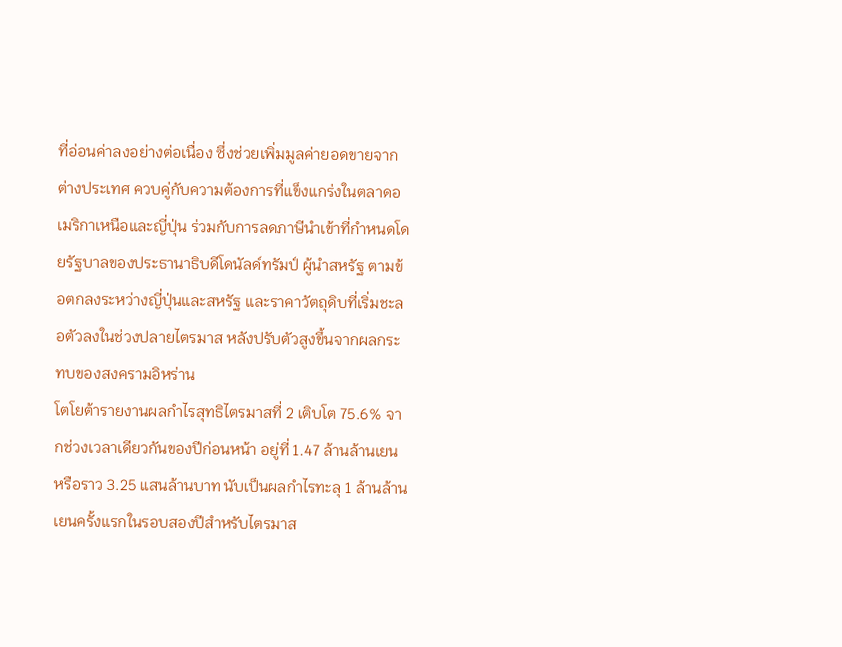ที่อ่อนค่าลงอย่างต่อเนื่อง ซึ่งช่วยเพิ่มมูลค่ายอดขายจากต่างประเทศ ควบคู่กับความต้องการที่แข็งแกร่งในตลาดอเมริกาเหนือและญี่ปุ่น ร่วมกับการลดภาษีนำเข้าที่กำหนดโดยรัฐบาลของประธานาธิบดีโดนัลด์ทรัมป์ ผู้นำสหรัฐ ตามข้อตกลงระหว่างญี่ปุ่นและสหรัฐ และราคาวัตถุดิบที่เริ่มชะลอตัวลงในช่วงปลายไตรมาส หลังปรับตัวสูงขึ้นจากผลกระทบของสงครามอิหร่าน
โตโยต้ารายงานผลกำไรสุทธิไตรมาสที่ 2 เติบโต 75.6% จากช่วงเวลาเดียวกันของปีก่อนหน้า อยู่ที่ 1.47 ล้านล้านเยน หรือราว 3.25 แสนล้านบาท นับเป็นผลกำไรทะลุ 1 ล้านล้านเยนครั้งแรกในรอบสองปีสำหรับไตรมาส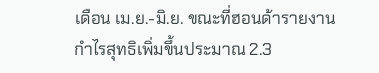เดือน เม.ย.-มิ.ย. ขณะที่ฮอนด้ารายงานกำไรสุทธิเพิ่มขึ้นประมาณ 2.3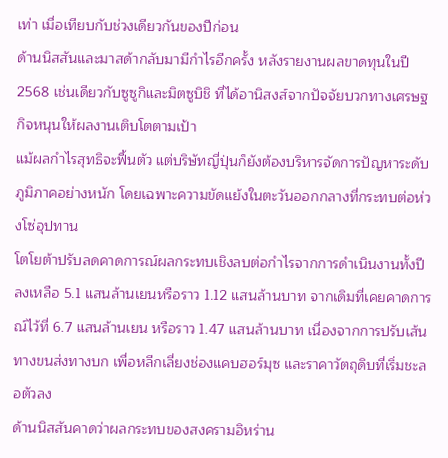เท่า เมื่อเทียบกับช่วงเดียวกันของปีก่อน
ด้านนิสสันและมาสด้ากลับมามีกำไรอีกครั้ง หลังรายงานผลขาดทุนในปี 2568 เช่นเดียวกับซูซูกิและมิตซูบิชิ ที่ได้อานิสงส์จากปัจจัยบวกทางเศรษฐกิจหนุนให้ผลงานเติบโตตามเป้า
แม้ผลกำไรสุทธิจะฟื้นตัว แต่บริษัทญี่ปุ่นก็ยังต้องบริหารจัดการปัญหาระดับภูมิภาคอย่างหนัก โดยเฉพาะความขัดแย้งในตะวันออกกลางที่กระทบต่อห่วงโซ่อุปทาน
โตโยต้าปรับลดคาดการณ์ผลกระทบเชิงลบต่อกำไรจากการดำเนินงานทั้งปีลงเหลือ 5.1 แสนล้านเยนหรือราว 1.12 แสนล้านบาท จากเดิมที่เคยคาดการณ์ไว้ที่ 6.7 แสนล้านเยน หรือราว 1.47 แสนล้านบาท เนื่องจากการปรับเส้นทางขนส่งทางบก เพื่อหลีกเลี่ยงช่องแคบฮอร์มุซ และราคาวัตถุดิบที่เริ่มชะลอตัวลง
ด้านนิสสันคาดว่าผลกระทบของสงครามอิหร่าน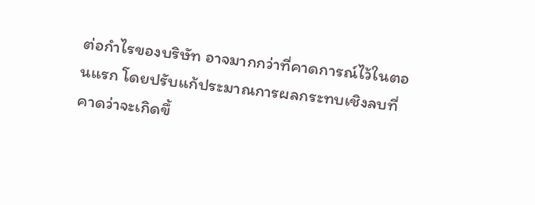ต่อกำไรของบริษัท อาจมากกว่าที่คาดการณ์ไว้ในตอนแรก โดยปรับแก้ประมาณการผลกระทบเชิงลบที่คาดว่าจะเกิดขึ้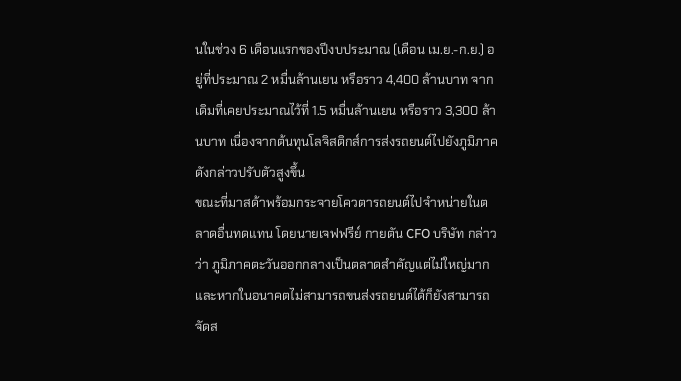นในช่วง 6 เดือนแรกของปีงบประมาณ (เดือน เม.ย.-ก.ย.) อยู่ที่ประมาณ 2 หมื่นล้านเยน หรือราว 4,400 ล้านบาท จากเดิมที่เคยประมาณไว้ที่ 1.5 หมื่นล้านเยน หรือราว 3,300 ล้านบาท เนื่องจากต้นทุนโลจิสติกส์การส่งรถยนต์ไปยังภูมิภาคดังกล่าวปรับตัวสูงขึ้น
ขณะที่มาสด้าพร้อมกระจายโควตารถยนต์ไปจำหน่ายในตลาดอื่นทดแทน โดยนายเจฟฟรีย์ กายตัน CFO บริษัท กล่าวว่า ภูมิภาคตะวันออกกลางเป็นตลาดสำคัญแต่ไม่ใหญ่มาก และหากในอนาคตไม่สามารถขนส่งรถยนต์ได้ก็ยังสามารถจัดส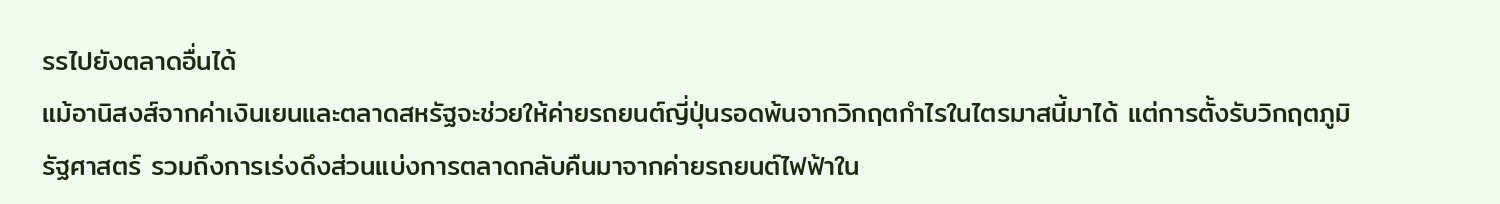รรไปยังตลาดอื่นได้
แม้อานิสงส์จากค่าเงินเยนและตลาดสหรัฐจะช่วยให้ค่ายรถยนต์ญี่ปุ่นรอดพ้นจากวิกฤตกำไรในไตรมาสนี้มาได้ แต่การตั้งรับวิกฤตภูมิรัฐศาสตร์ รวมถึงการเร่งดึงส่วนแบ่งการตลาดกลับคืนมาจากค่ายรถยนต์ไฟฟ้าใน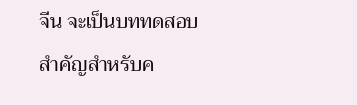จีน จะเป็นบททดสอบสำคัญสำหรับค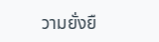วามยั่งยื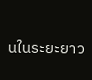นในระยะยาว